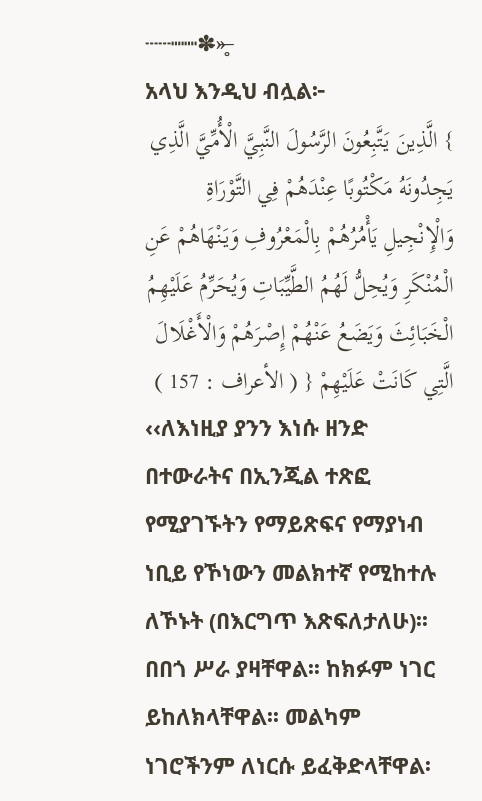┄┄┉┉✽̶»̶̥
አላህ እንዲህ ብሏል፦
} الَّذِينَ يَتَّبِعُونَ الرَّسُولَ النَّبِيَّ الْأُمِّيَّ الَّذِي يَجِدُونَهُ مَكْتُوبًا عِنْدَهُمْ فِي التَّوْرَاةِ وَالْإِنْجِيلِ يَأْمُرُهُمْ بِالْمَعْرُوفِ وَيَنْهَاهُمْ عَنِ الْمُنْكَرِ وَيُحِلُّ لَهُمُ الطَّيِّبَاتِ وَيُحَرِّمُ عَلَيْهِمُ الْخَبَائِثَ وَيَضَعُ عَنْهُمْ إِصْرَهُمْ وَالْأَغْلَالَ الَّتِي كَانَتْ عَلَيْهِمْ { ( الأعراف : 157 )
‹‹ለእነዚያ ያንን እነሱ ዘንድ በተውራትና በኢንጂል ተጽፎ የሚያገኙትን የማይጽፍና የማያነብ ነቢይ የኾነውን መልክተኛ የሚከተሉ ለኾኑት (በእርግጥ እጽፍለታለሁ)፡፡ በበጎ ሥራ ያዛቸዋል፡፡ ከክፉም ነገር ይከለክላቸዋል፡፡ መልካም ነገሮችንም ለነርሱ ይፈቅድላቸዋል፡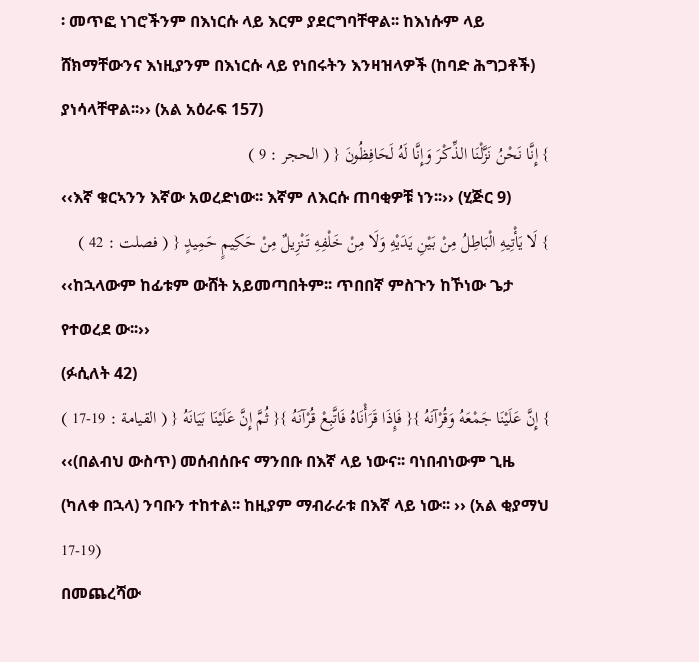፡ መጥፎ ነገሮችንም በእነርሱ ላይ እርም ያደርግባቸዋል፡፡ ከእነሱም ላይ ሸክማቸውንና እነዚያንም በእነርሱ ላይ የነበሩትን እንዛዝላዎች (ከባድ ሕግጋቶች) ያነሳላቸዋል፡፡›› (አል አዕራፍ 157)
} إِنَّا نَحْنُ نَزَّلْنَا الذِّكْرَ وَإِنَّا لَهُ لَحَافِظُونَ { ( الحجر : 9 )
‹‹እኛ ቁርኣንን እኛው አወረድነው፡፡ እኛም ለእርሱ ጠባቂዎቹ ነን፡፡›› (ሂጅር 9)
} لَا يَأْتِيهِ الْبَاطِلُ مِنْ بَيْنِ يَدَيْهِ وَلَا مِنْ خَلْفِهِ تَنْزِيلٌ مِنْ حَكِيمٍ حَمِيدٍ { ( فصلت : 42 )
‹‹ከኋላውም ከፊቱም ውሸት አይመጣበትም፡፡ ጥበበኛ ምስጉን ከኾነው ጌታ የተወረደ ው፡፡››
(ፉሲለት 42)
} إِنَّ عَلَيْنَا جَمْعَهُ وَقُرْآنَهُ }{ فَإِذَا قَرَأْنَاهُ فَاتَّبِعْ قُرْآنَهُ }{ ثُمَّ إِنَّ عَلَيْنَا بَيَانَهُ { ( القيامة : 19-17 )
‹‹(በልብህ ውስጥ) መሰብሰቡና ማንበቡ በእኛ ላይ ነውና፡፡ ባነበብነውም ጊዜ (ካለቀ በኋላ) ንባቡን ተከተል፡፡ ከዚያም ማብራራቱ በእኛ ላይ ነው፡፡ ›› (አል ቂያማህ 17-19)
በመጨረሻው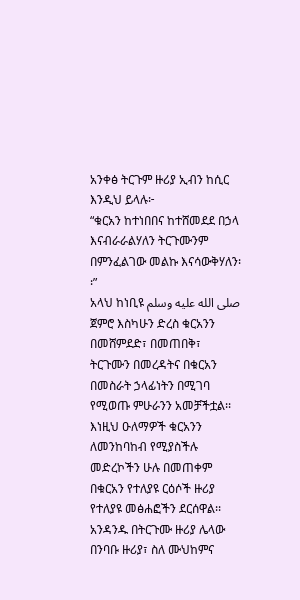አንቀፅ ትርጉም ዙሪያ ኢብን ከሲር እንዲህ ይላሉ፦
“ቁርአን ከተነበበና ከተሸመደደ በኃላ እናብራራልሃለን ትርጉሙንም በምንፈልገው መልኩ እናሳውቅሃለን፡፡”
አላህ ከነቢዩ صلى الله عليه وسلم ጀምሮ እስካሁን ድረስ ቁርአንን በመሸምደድ፣ በመጠበቅ፣ ትርጉሙን በመረዳትና በቁርአን በመስራት ኃላፊነትን በሚገባ የሚወጡ ምሁራንን አመቻችቷል፡፡ እነዚህ ዑለማዎች ቁርአንን ለመንከባከብ የሚያስችሉ መድረኮችን ሁሉ በመጠቀም በቁርአን የተለያዩ ርዕሶች ዙሪያ የተለያዩ መፅሐፎችን ደርሰዋል፡፡ አንዳንዱ በትርጉሙ ዙሪያ ሌላው በንባቡ ዙሪያ፣ ስለ ሙህከምና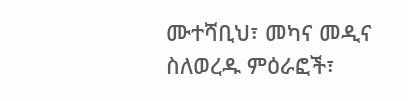ሙተሻቢህ፣ መካና መዲና ስለወረዱ ምዕራፎች፣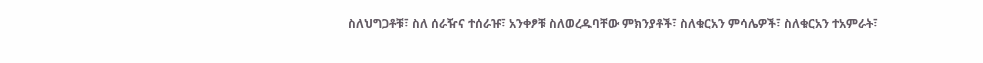ስለህግጋቶቹ፣ ስለ ሰራዥና ተሰራዡ፣ አንቀፆቹ ስለወረዱባቸው ምክንያቶች፣ ስለቁርአን ምሳሌዎች፣ ስለቁርአን ተአምራት፣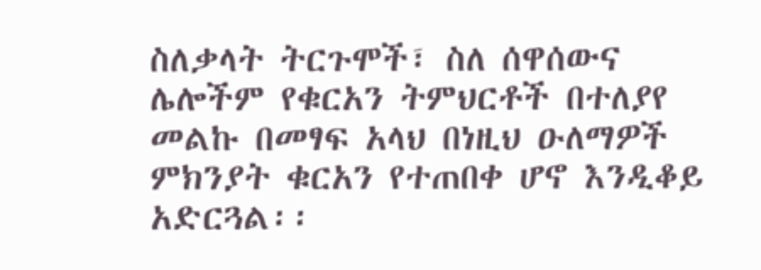ስለቃላት ትርጉሞች፣ ስለ ሰዋሰውና ሌሎችም የቁርአን ትምህርቶች በተለያየ መልኩ በመፃፍ አላህ በነዚህ ዑለማዎች ምክንያት ቁርአን የተጠበቀ ሆኖ እንዲቆይ አድርጓል፡፡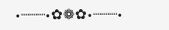•┈┈┈•✿❁✿•┈┈┈•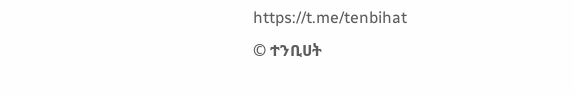https://t.me/tenbihat
© ተንቢሀት